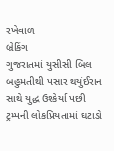રખેવાળ
બ્રેકિંગ
ગુજરાતમાં યુસીસી બિલ બહુમતીથી પસાર થયુંઈરાન સાથે યુદ્ધ ઉશ્કેર્યા પછી ટ્રમ્પની લોકપ્રિયતામાં ઘટાડો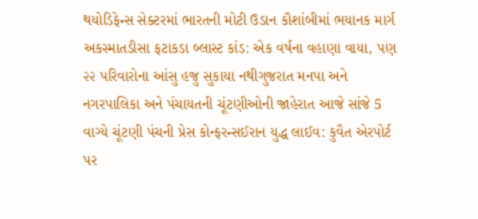થયોડિફેન્સ સેક્ટરમાં ભારતની મોટી ઉડાન કૌશાંબીમાં ભયાનક માર્ગ અકસ્માતડીસા ફટાકડા બ્લાસ્ટ કાંડ: એક વર્ષના વહાણા વાયા, પણ ૨૨ પરિવારોના આંસુ હજુ સુકાયા નથીગુજરાત મનપા અને નગરપાલિકા અને પંચાયતની ચૂંટણીઓની જાહેરાત આજે સાંજે 5 વાગ્યે ચૂંટણી પંચની પ્રેસ કોન્ફરન્સઈરાન યુદ્ધ લાઈવ: કુવૈત એરપોર્ટ પર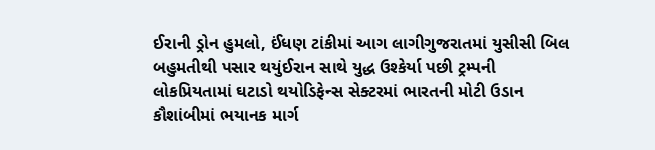ઈરાની ડ્રોન હુમલો, ઈંધણ ટાંકીમાં આગ લાગીગુજરાતમાં યુસીસી બિલ બહુમતીથી પસાર થયુંઈરાન સાથે યુદ્ધ ઉશ્કેર્યા પછી ટ્રમ્પની લોકપ્રિયતામાં ઘટાડો થયોડિફેન્સ સેક્ટરમાં ભારતની મોટી ઉડાન કૌશાંબીમાં ભયાનક માર્ગ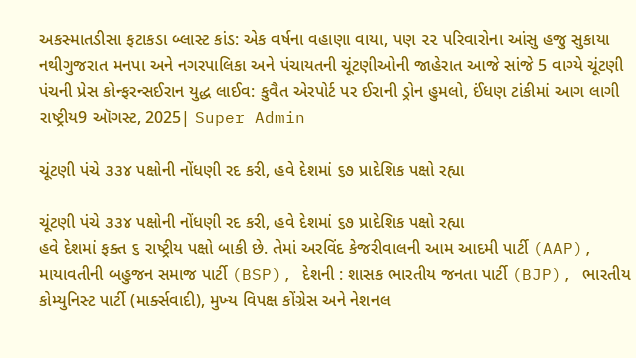અકસ્માતડીસા ફટાકડા બ્લાસ્ટ કાંડ: એક વર્ષના વહાણા વાયા, પણ ૨૨ પરિવારોના આંસુ હજુ સુકાયા નથીગુજરાત મનપા અને નગરપાલિકા અને પંચાયતની ચૂંટણીઓની જાહેરાત આજે સાંજે 5 વાગ્યે ચૂંટણી પંચની પ્રેસ કોન્ફરન્સઈરાન યુદ્ધ લાઈવ: કુવૈત એરપોર્ટ પર ઈરાની ડ્રોન હુમલો, ઈંધણ ટાંકીમાં આગ લાગી
રાષ્ટ્રીય9 ઑગસ્ટ, 2025| Super Admin

ચૂંટણી પંચે ૩૩૪ પક્ષોની નોંધણી રદ કરી, હવે દેશમાં ૬૭ પ્રાદેશિક પક્ષો રહ્યા

ચૂંટણી પંચે ૩૩૪ પક્ષોની નોંધણી રદ કરી, હવે દેશમાં ૬૭ પ્રાદેશિક પક્ષો રહ્યા
હવે દેશમાં ફક્‍ત ૬ રાષ્‍ટ્રીય પક્ષો બાકી છે. તેમાં અરવિંદ કેજરીવાલની આમ આદમી પાર્ટી (AAP), માયાવતીની બહુજન સમાજ પાર્ટી (BSP), દેશની : શાસક ભારતીય જનતા પાર્ટી (BJP), ભારતીય કોમ્‍યુનિસ્‍ટ પાર્ટી (માર્ક્‍સવાદી), મુખ્‍ય વિપક્ષ કોંગ્રેસ અને નેશનલ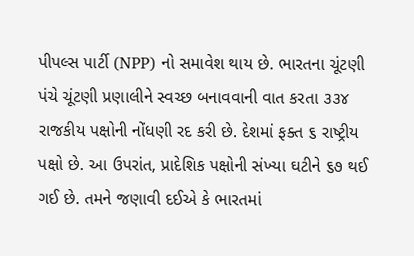પીપલ્‍સ પાર્ટી (NPP) નો સમાવેશ થાય છે. ભારતના ચૂંટણી પંચે ચૂંટણી પ્રણાલીને સ્‍વચ્‍છ બનાવવાની વાત કરતા ૩૩૪ રાજકીય પક્ષોની નોંધણી રદ કરી છે. દેશમાં ફક્‍ત ૬ રાષ્‍ટ્રીય પક્ષો છે. આ ઉપરાંત, પ્રાદેશિક પક્ષોની સંખ્‍યા ઘટીને ૬૭ થઈ ગઈ છે. તમને જણાવી દઈએ કે ભારતમાં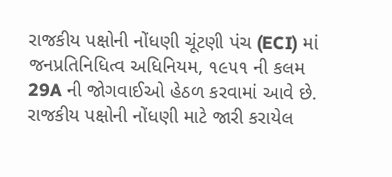રાજકીય પક્ષોની નોંધણી ચૂંટણી પંચ (ECI) માં જનપ્રતિનિધિત્‍વ અધિનિયમ, ૧૯૫૧ ની કલમ 29A ની જોગવાઈઓ હેઠળ કરવામાં આવે છે. રાજકીય પક્ષોની નોંધણી માટે જારી કરાયેલ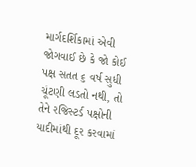માર્ગદર્શિકામાં એવી જોગવાઈ છે કે જો કોઈ પક્ષ સતત ૬ વર્ષ સુધી ચૂંટણી લડતો નથી, તો તેને રજિસ્‍ટર્ડ પક્ષોની યાદીમાંથી દૂર કરવામાં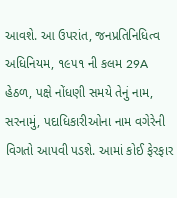આવશે. આ ઉપરાંત, જનપ્રતિનિધિત્‍વ અધિનિયમ, ૧૯૫૧ ની કલમ 29A હેઠળ, પક્ષે નોંધણી સમયે તેનું નામ, સરનામું, પદાધિકારીઓના નામ વગેરેની વિગતો આપવી પડશે. આમાં કોઈ ફેરફાર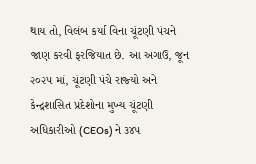થાય તો, વિલંબ કર્યા વિના ચૂંટણી પંચને જાણ કરવી ફરજિયાત છે. આ અગાઉ, જૂન ૨૦૨૫ માં, ચૂંટણી પંચે રાજ્‍યો અને કેન્‍દ્રશાસિત પ્રદેશોના મુખ્‍ય ચૂંટણી અધિકારીઓ (CEOs) ને ૩૪૫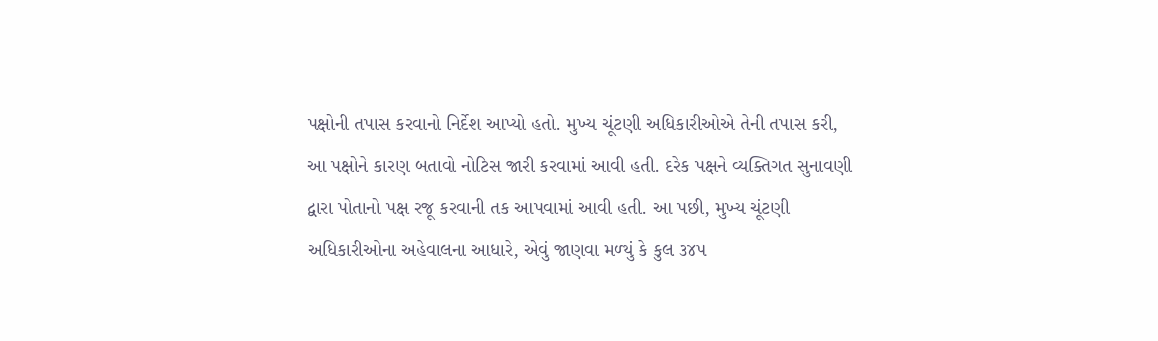પક્ષોની તપાસ કરવાનો નિર્દેશ આપ્‍યો હતો. મુખ્‍ય ચૂંટણી અધિકારીઓએ તેની તપાસ કરી, આ પક્ષોને કારણ બતાવો નોટિસ જારી કરવામાં આવી હતી. દરેક પક્ષને વ્‍યક્‍તિગત સુનાવણી દ્વારા પોતાનો પક્ષ રજૂ કરવાની તક આપવામાં આવી હતી. આ પછી, મુખ્‍ય ચૂંટણી અધિકારીઓના અહેવાલના આધારે, એવું જાણવા મળ્‍યું કે કુલ ૩૪૫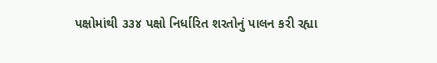પક્ષોમાંથી ૩૩૪ પક્ષો નિર્ધારિત શરતોનું પાલન કરી રહ્યા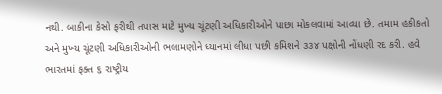નથી. બાકીના કેસો ફરીથી તપાસ માટે મુખ્‍ય ચૂંટણી અધિકારીઓને પાછા મોકલવામાં આવ્‍યા છે. તમામ હકીકતો અને મુખ્‍ય ચૂંટણી અધિકારીઓની ભલામણોને ધ્‍યાનમાં લીધા પછી કમિશને ૩૩૪ પક્ષોની નોંધણી રદ કરી. હવે ભારતમાં ફક્‍ત ૬ રાષ્‍ટ્રીય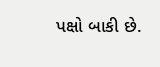પક્ષો બાકી છે.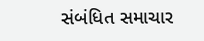સંબંધિત સમાચાર